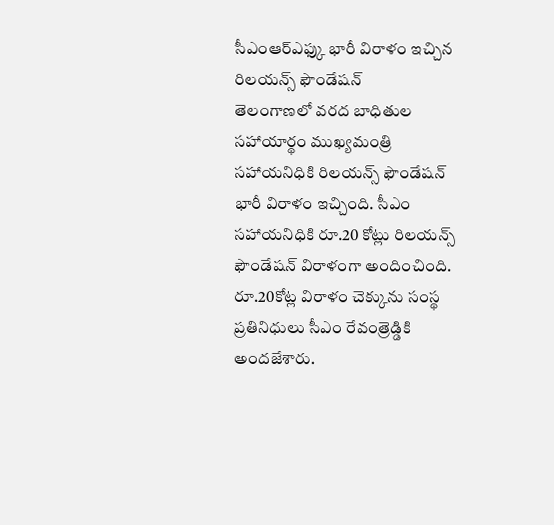సీఎంఆర్ఎఫ్కు భారీ విరాళం ఇచ్చిన రిలయన్స్ ఫౌండేషన్
తెలంగాణలో వరద బాధితుల సహాయార్థం ముఖ్యమంత్రి సహాయనిధికి రిలయన్స్ ఫౌండేషన్ భారీ విరాళం ఇచ్చింది. సీఎం సహాయనిధికి రూ.20 కోట్లు రిలయన్స్ ఫౌండేషన్ విరాళంగా అందించింది. రూ.20కోట్ల విరాళం చెక్కును సంస్థ ప్రతినిధులు సీఎం రేవంత్రెడ్డికి అందజేశారు.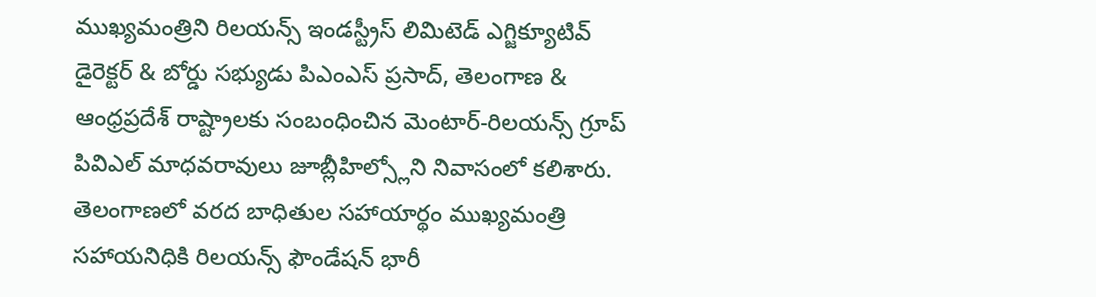ముఖ్యమంత్రిని రిలయన్స్ ఇండస్ట్రీస్ లిమిటెడ్ ఎగ్జిక్యూటివ్ డైరెక్టర్ & బోర్డు సభ్యుడు పిఎంఎస్ ప్రసాద్, తెలంగాణ & ఆంధ్రప్రదేశ్ రాష్ట్రాలకు సంబంధించిన మెంటార్-రిలయన్స్ గ్రూప్ పివిఎల్ మాధవరావులు జూబ్లీహిల్స్లోని నివాసంలో కలిశారు.
తెలంగాణలో వరద బాధితుల సహాయార్థం ముఖ్యమంత్రి సహాయనిధికి రిలయన్స్ ఫౌండేషన్ భారీ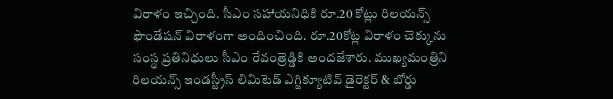విరాళం ఇచ్చింది. సీఎం సహాయనిధికి రూ.20 కోట్లు రిలయన్స్ ఫౌండేషన్ విరాళంగా అందించింది. రూ.20కోట్ల విరాళం చెక్కును సంస్థ ప్రతినిధులు సీఎం రేవంత్రెడ్డికి అందజేశారు. ముఖ్యమంత్రిని రిలయన్స్ ఇండస్ట్రీస్ లిమిటెడ్ ఎగ్జిక్యూటివ్ డైరెక్టర్ & బోర్డు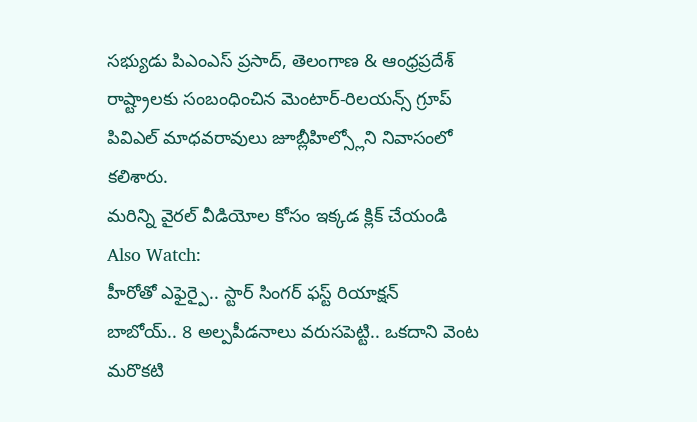సభ్యుడు పిఎంఎస్ ప్రసాద్, తెలంగాణ & ఆంధ్రప్రదేశ్ రాష్ట్రాలకు సంబంధించిన మెంటార్-రిలయన్స్ గ్రూప్ పివిఎల్ మాధవరావులు జూబ్లీహిల్స్లోని నివాసంలో కలిశారు.
మరిన్ని వైరల్ వీడియోల కోసం ఇక్కడ క్లిక్ చేయండి
Also Watch:
హీరోతో ఎఫైర్పై.. స్టార్ సింగర్ ఫస్ట్ రియాక్షన్
బాబోయ్.. 8 అల్పపీడనాలు వరుసపెట్టి.. ఒకదాని వెంట మరొకటి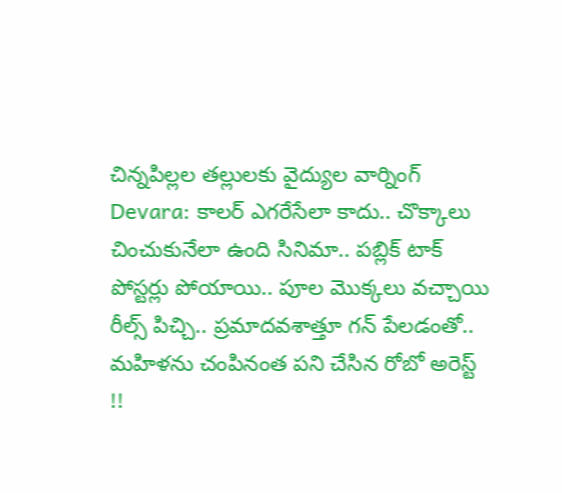చిన్నపిల్లల తల్లులకు వైద్యుల వార్నింగ్
Devara: కాలర్ ఎగరేసేలా కాదు.. చొక్కాలు చించుకునేలా ఉంది సినిమా.. పబ్లిక్ టాక్
పోస్టర్లు పోయాయి.. పూల మొక్కలు వచ్చాయి
రీల్స్ పిచ్చి.. ప్రమాదవశాత్తూ గన్ పేలడంతో..
మహిళను చంపినంత పని చేసిన రోబో అరెస్ట్ !!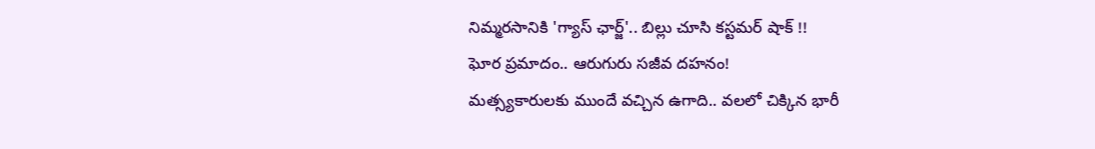నిమ్మరసానికి 'గ్యాస్ ఛార్జ్'.. బిల్లు చూసి కస్టమర్ షాక్ !!
ఘోర ప్రమాదం.. ఆరుగురు సజీవ దహనం!
మత్స్యకారులకు ముందే వచ్చిన ఉగాది.. వలలో చిక్కిన భారీ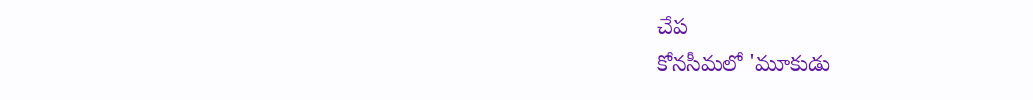చేప
కోనసీమలో 'మూకుడు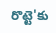రొట్టె'కు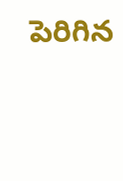పెరిగిన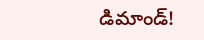డిమాండ్!